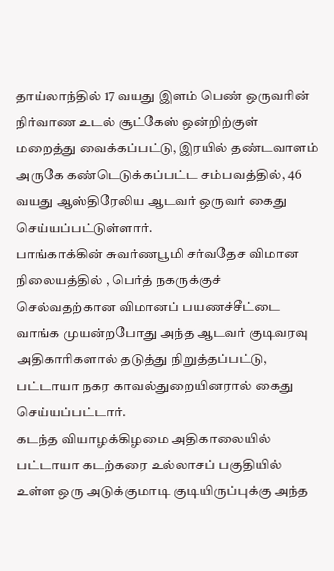தாய்லாந்தில் 17 வயது இளம் பெண் ஒருவரின் நிர்வாண உடல் சூட்கேஸ் ஒன்றிற்குள் மறைத்து வைக்கப்பட்டு, இரயில் தண்டவாளம் அருகே கண்டெடுக்கப்பட்ட சம்பவத்தில், 46 வயது ஆஸ்திரேலிய ஆடவர் ஒருவர் கைது செய்யப்பட்டுள்ளார்.
பாங்காக்கின் சுவர்ணபூமி சர்வதேச விமான நிலையத்தில் , பெர்த் நகருக்குச் செல்வதற்கான விமானப் பயணச்சீட்டை வாங்க முயன்றபோது அந்த ஆடவர் குடிவரவு அதிகாரிகளால் தடுத்து நிறுத்தப்பட்டு, பட்டாயா நகர காவல்துறையினரால் கைது செய்யப்பட்டார்.
கடந்த வியாழக்கிழமை அதிகாலையில் பட்டாயா கடற்கரை உல்லாசப் பகுதியில் உள்ள ஒரு அடுக்குமாடி குடியிருப்புக்கு அந்த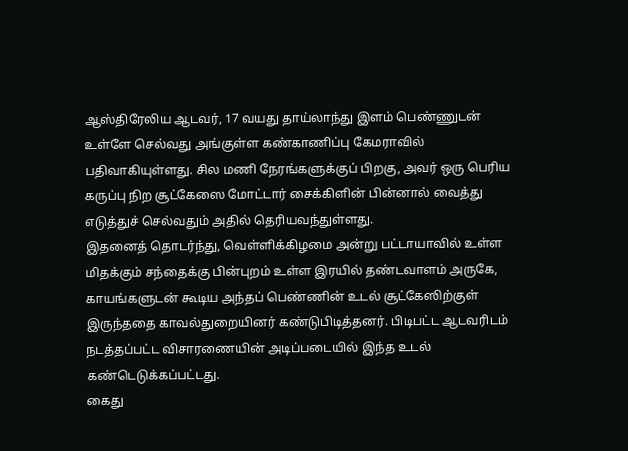ஆஸ்திரேலிய ஆடவர், 17 வயது தாய்லாந்து இளம் பெண்ணுடன் உள்ளே செல்வது அங்குள்ள கண்காணிப்பு கேமராவில் பதிவாகியுள்ளது. சில மணி நேரங்களுக்குப் பிறகு, அவர் ஒரு பெரிய கருப்பு நிற சூட்கேஸை மோட்டார் சைக்கிளின் பின்னால் வைத்து எடுத்துச் செல்வதும் அதில் தெரியவந்துள்ளது.
இதனைத் தொடர்ந்து, வெள்ளிக்கிழமை அன்று பட்டாயாவில் உள்ள மிதக்கும் சந்தைக்கு பின்புறம் உள்ள இரயில் தண்டவாளம் அருகே, காயங்களுடன் கூடிய அந்தப் பெண்ணின் உடல் சூட்கேஸிற்குள் இருந்ததை காவல்துறையினர் கண்டுபிடித்தனர். பிடிபட்ட ஆடவரிடம் நடத்தப்பட்ட விசாரணையின் அடிப்படையில் இந்த உடல் கண்டெடுக்கப்பட்டது.
கைது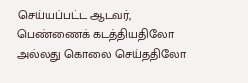செய்யப்பட்ட ஆடவர், பெண்ணைக் கடத்தியதிலோ அல்லது கொலை செய்ததிலோ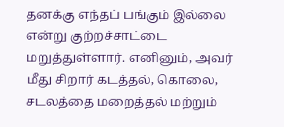தனக்கு எந்தப் பங்கும் இல்லை என்று குற்றச்சாட்டை மறுத்துள்ளார். எனினும், அவர் மீது சிறார் கடத்தல், கொலை, சடலத்தை மறைத்தல் மற்றும்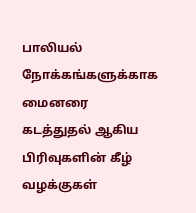பாலியல் நோக்கங்களுக்காக மைனரை கடத்துதல் ஆகிய பிரிவுகளின் கீழ் வழக்குகள்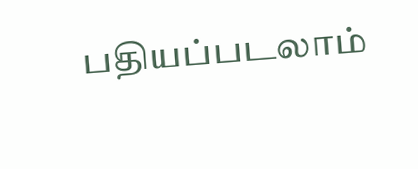பதியப்படலாம்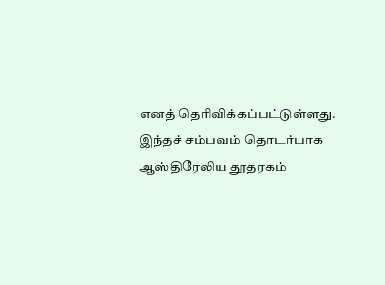எனத் தெரிவிக்கப்பட்டுள்ளது. இந்தச் சம்பவம் தொடர்பாக ஆஸ்திரேலிய தூதரகம்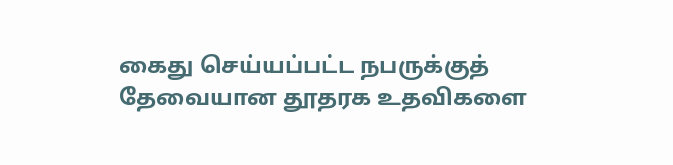கைது செய்யப்பட்ட நபருக்குத் தேவையான தூதரக உதவிகளை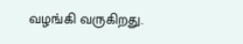வழங்கி வருகிறது.